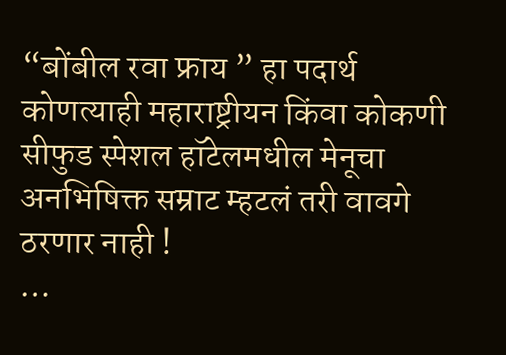“बोंबील रवा फ्राय ” हा पदार्थ कोणत्याही महाराष्ट्रीयन किंवा कोकणी सीफुड स्पेशल हॉटेलमधील मेनूचा अनभिषिक्त सम्राट म्हटलं तरी वावगे ठरणार नाही !
…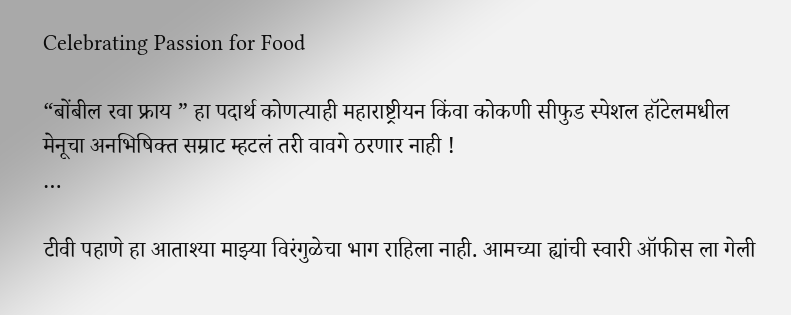Celebrating Passion for Food

“बोंबील रवा फ्राय ” हा पदार्थ कोणत्याही महाराष्ट्रीयन किंवा कोकणी सीफुड स्पेशल हॉटेलमधील मेनूचा अनभिषिक्त सम्राट म्हटलं तरी वावगे ठरणार नाही !
…

टीवी पहाणे हा आताश्या माझ्या विरंगुळेचा भाग राहिला नाही. आमच्या ह्यांची स्वारी ऑफीस ला गेली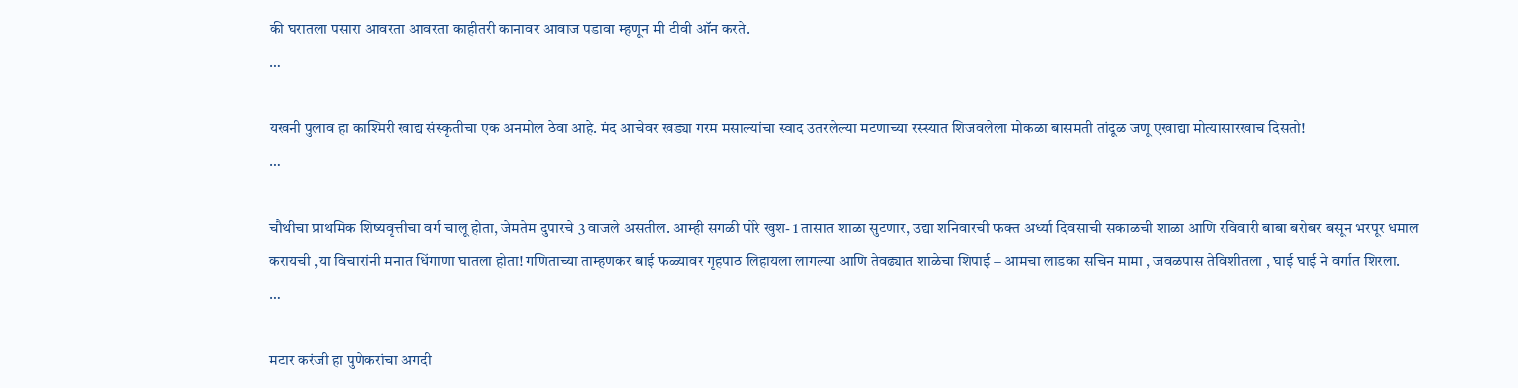की घरातला पसारा आवरता आवरता काहीतरी कानावर आवाज पडावा म्हणून मी टीवी ऑन करते.
…

यखनी पुलाव हा काश्मिरी खाद्य संस्कृतीचा एक अनमोल ठेवा आहे. मंद आचेवर खड्या गरम मसाल्यांचा स्वाद उतरलेल्या मटणाच्या रस्स्यात शिजवलेला मोकळा बासमती तांदूळ जणू एखाद्या मोत्यासारखाच दिसतो!
…

चौथीचा प्राथमिक शिष्यवृत्तीचा वर्ग चालू होता, जेमतेम दुपारचे 3 वाजले असतील. आम्ही सगळी पोरे खुश- 1 तासात शाळा सुटणार, उद्या शनिवारची फक्त अर्ध्या दिवसाची सकाळची शाळा आणि रविवारी बाबा बरोबर बसून भरपूर धमाल करायची ,या विचारांनी मनात धिंगाणा घातला होता! गणिताच्या ताम्हणकर बाई फळ्यावर गृहपाठ लिहायला लागल्या आणि तेवढ्यात शाळेचा शिपाई – आमचा लाडका सचिन मामा , जवळपास तेविशीतला , घाई घाई ने वर्गात शिरला.
…

मटार करंजी हा पुणेकरांचा अगदी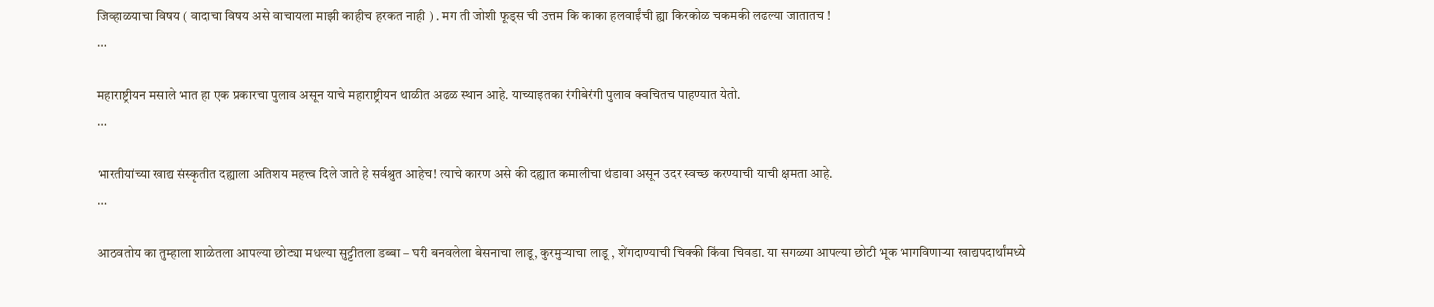जिव्हाळयाचा विषय ( वादाचा विषय असे वाचायला माझी काहीच हरकत नाही ) . मग ती जोशी फूड्स ची उत्तम कि काका हलवाईंची ह्या किरकोळ चकमकी लढल्या जातातच !
…

महाराष्ट्रीयन मसाले भात हा एक प्रकारचा पुलाव असून याचे महाराष्ट्रीयन थाळीत अढळ स्थान आहे. याच्याइतका रंगीबेरंगी पुलाव क्वचितच पाहण्यात येतो.
…

भारतीयांच्या खाद्य संस्कृतीत दह्याला अतिशय महत्त्व दिले जाते हे सर्वश्रुत आहेच! त्याचे कारण असे की दह्यात कमालीचा थंडावा असून उदर स्वच्छ करण्याची याची क्षमता आहे.
…

आठवतोय का तुम्हाला शाळेतला आपल्या छोट्या मधल्या सुट्टीतला डब्बा – घरी बनवलेला बेसनाचा लाडू, कुरमुऱ्याचा लाडू , शेंगदाण्याची चिक्की किंवा चिवडा. या सगळ्या आपल्या छोटी भूक भागविणाऱ्या खाद्यपदार्थांमध्ये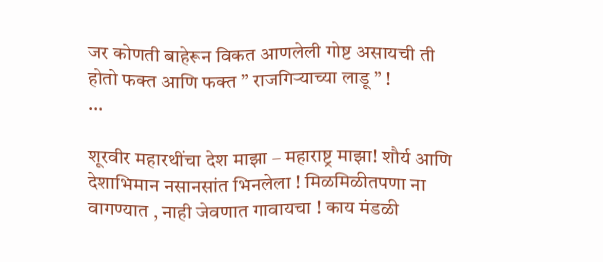जर कोणती बाहेरून विकत आणलेली गोष्ट असायची ती होतो फक्त आणि फक्त ” राजगिऱ्याच्या लाडू ” !
…

शूरवीर महारथींचा देश माझा – महाराष्ट्र माझा! शौर्य आणि देशाभिमान नसानसांत भिनलेला ! मिळमिळीतपणा ना वागण्यात , नाही जेवणात गावायचा ! काय मंडळी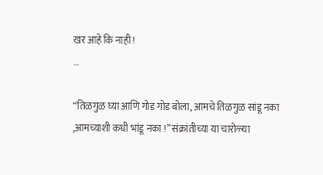खर आहे कि नाही !
…

“तिळगुळ घ्या आणि गोड गोड बोला, आमचे तिळगुळ सांडू नका ,आमच्याशी कधी भांडू नका !” संक्रांतीच्या या चारोळ्या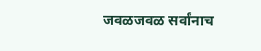जवळजवळ सर्वांनाच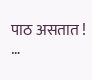पाठ असतात !
…